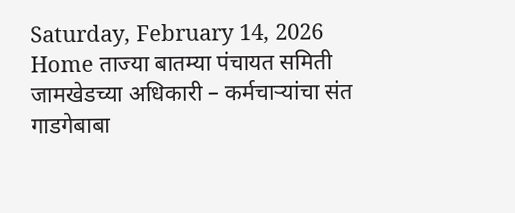Saturday, February 14, 2026
Home ताज्या बातम्या पंचायत समिती जामखेडच्या अधिकारी – कर्मचाऱ्यांचा संत गाडगेबाबा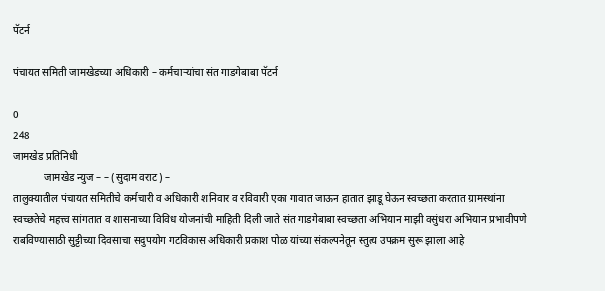पॅटर्न

पंचायत समिती जामखेडच्या अधिकारी – कर्मचाऱ्यांचा संत गाडगेबाबा पॅटर्न

0
248
जामखेड प्रतिनिधी
            जामखेड न्युज – – (सुदाम वराट) –
तालुक्यातील पंचायत समितीचे कर्मचारी व अधिकारी शनिवार व रविवारी एका गावात जाऊन हातात झाडू घेऊन स्वच्छता करतात ग्रामस्थांना स्वच्छतेचे महत्त्व सांगतात व शासनाच्या विविध योजनांची माहिती दिली जाते संत गाडगेबाबा स्वच्छता अभियान माझी वसुंधरा अभियान प्रभावीपणे राबविण्यासाठी सुट्टीच्या दिवसाचा सदुपयोग गटविकास अधिकारी प्रकाश पोळ यांच्या संकल्पनेतून स्तुत्य उपक्रम सुरू झाला आहे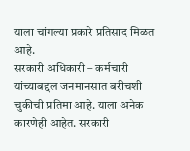याला चांगल्या प्रकारे प्रतिसाद मिळत आहे.
सरकारी अधिकारी – कर्मचारी यांच्याबद्दल जनमानसात बरीचशी चुकीची प्रतिमा आहे. याला अनेक कारणेही आहेत. सरकारी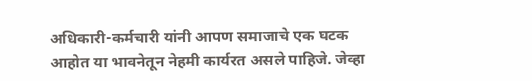अधिकारी-कर्मचारी यांनी आपण समाजाचे एक घटक आहोत या भावनेतून नेहमी कार्यरत असले पाहिजे. जेव्हा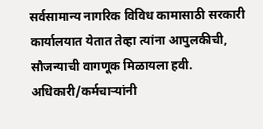सर्वसामान्य नागरिक विविध कामासाठी सरकारी कार्यालयात येतात तेव्हा त्यांना आपुलकीची, सौजन्याची वागणूक मिळायला हवी. अधिकारी/कर्मचाऱ्यांनी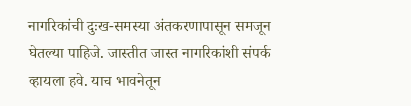नागरिकांची दुःख-समस्या अंतकरणापासून समजून घेतल्या पाहिजे. जास्तीत जास्त नागरिकांशी संपर्क
व्हायला हवे. याच भावनेतून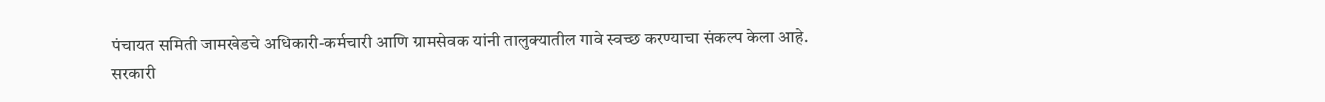पंचायत समिती जामखेडचे अधिकारी-कर्मचारी आणि ग्रामसेवक यांनी तालुक्यातील गावे स्वच्छ करण्याचा संकल्प केला आहे. सरकारी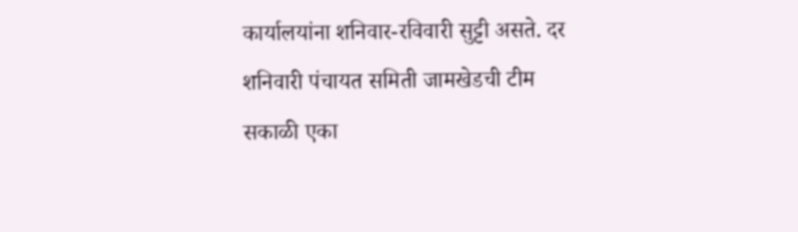कार्यालयांना शनिवार-रविवारी सुट्टी असते. दर शनिवारी पंचायत समिती जामखेडची टीम सकाळी एका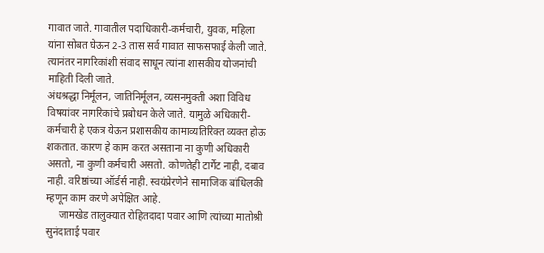गावात जाते. गावातील पदाधिकारी-कर्मचारी, युवक, महिला यांना सोबत घेऊन 2-3 तास सर्व गावात साफसफाई केली जाते. त्यानंतर नागरिकांशी संवाद साधून त्यांना शासकीय योजनांची माहिती दिली जाते.
अंधश्रद्धा निर्मूलन, जातिनिर्मूलन, व्यसनमुक्ती अशा विविध विषयांवर नागरिकांचे प्रबोधन केले जाते. यामुळे अधिकारी-कर्मचारी हे एकत्र येऊन प्रशासकीय कामाव्यतिरिक्त व्यक्त होऊ शकतात. कारण हे काम करत असताना ना कुणी अधिकारी असतो, ना कुणी कर्मचारी असतो. कोणतेही टार्गेट नाही, दबाव नाही. वरिष्ठांच्या ऑर्डर्स नाही. स्वयंप्रेरणेने सामाजिक बांधिलकी म्हणून काम करणे अपेक्षित आहे.
     जामखेड तालुक्यात रोहितदादा पवार आणि त्यांच्या मातोश्री सुनंदाताई पवार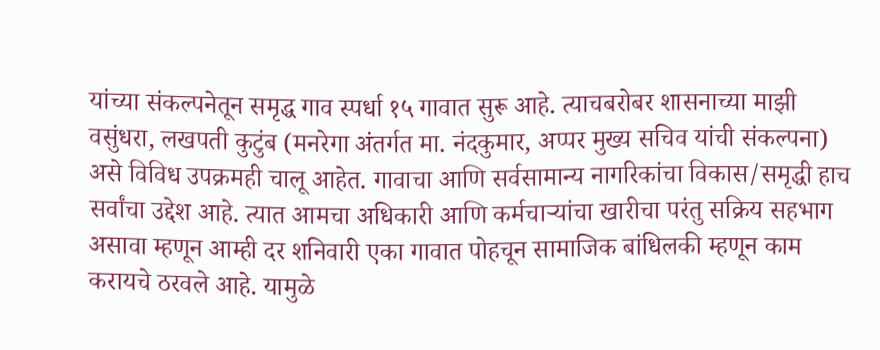यांच्या संकल्पनेतून समृद्ध गाव स्पर्धा १५ गावात सुरू आहे. त्याचबरोबर शासनाच्या माझी वसुंधरा, लखपती कुटुंब (मनरेगा अंतर्गत मा. नंदकुमार, अप्पर मुख्य सचिव यांची संकल्पना) असे विविध उपक्रमही चालू आहेत. गावाचा आणि सर्वसामान्य नागरिकांचा विकास/समृद्धी हाच सर्वांचा उद्देश आहे. त्यात आमचा अधिकारी आणि कर्मचाऱ्यांचा खारीचा परंतु सक्रिय सहभाग असावा म्हणून आम्ही दर शनिवारी एका गावात पोहचून सामाजिक बांधिलकी म्हणून काम करायचे ठरवले आहे. यामुळे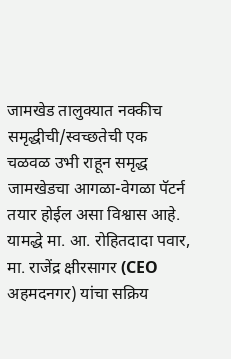जामखेड तालुक्यात नक्कीच समृद्धीची/स्वच्छतेची एक चळवळ उभी राहून समृद्ध जामखेडचा आगळा-वेगळा पॅटर्न तयार होईल असा विश्वास आहे. यामद्धे मा. आ. रोहितदादा पवार, मा. राजेंद्र क्षीरसागर (CEO अहमदनगर) यांचा सक्रिय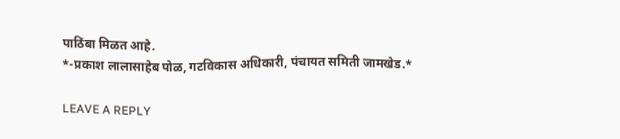पाठिंबा मिळत आहे.
*-प्रकाश लालासाहेब पोळ, गटविकास अधिकारी, पंचायत समिती जामखेड.*

LEAVE A REPLY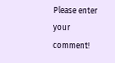Please enter your comment!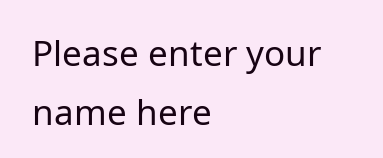Please enter your name here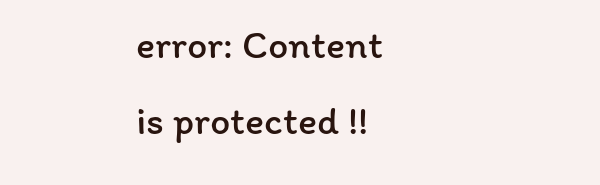error: Content is protected !!